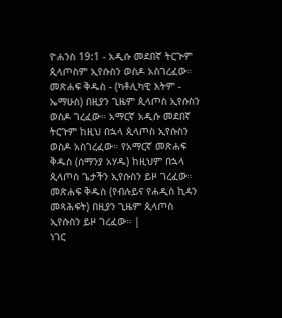ዮሐንስ 19:1 - አዲሱ መደበኛ ትርጒም ጲላጦስም ኢየሱስን ወስዶ አስገረፈው። መጽሐፍ ቅዱስ - (ካቶሊካዊ እትም - ኤማሁስ) በዚያን ጊዜም ጲላጦስ ኢየሱስን ወስዶ ገረፈው። አማርኛ አዲሱ መደበኛ ትርጉም ከዚህ በኋላ ጲላጦስ ኢየሱስን ወስዶ አስገረፈው። የአማርኛ መጽሐፍ ቅዱስ (ሰማንያ አሃዱ) ከዚህም በኋላ ጲላጦስ ጌታችን ኢየሱስን ይዞ ገረፈው። መጽሐፍ ቅዱስ (የብሉይና የሐዲስ ኪዳን መጻሕፍት) በዚያን ጊዜም ጲላጦስ ኢየሱስን ይዞ ገረፈው። |
ነገር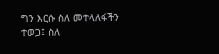ግን እርሱ ስለ መተላለፋችን ተወጋ፤ ስለ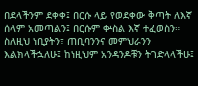በደላችንም ደቀቀ፤ በርሱ ላይ የወደቀው ቅጣት ለእኛ ሰላም አመጣልን፤ በርሱም ቍስል እኛ ተፈወስን።
ስለዚህ ነቢያትን፣ ጠቢባንንና መምህራንን እልክላችኋለሁ፤ ከነዚህም አንዳንዶቹን ትገድላላችሁ፤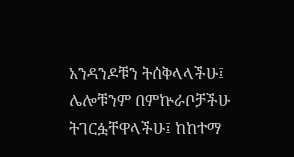አንዳንዶቹን ትሰቅላላችሁ፤ ሌሎቹንም በምኵራቦቻችሁ ትገርፏቸዋላችሁ፤ ከከተማ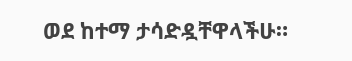ወደ ከተማ ታሳድዷቸዋላችሁ።